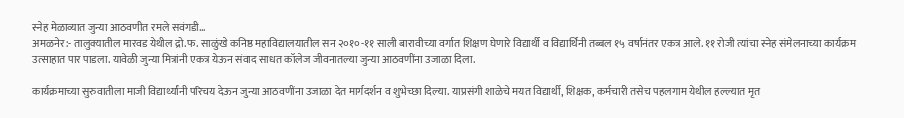स्नेह मेळाव्यात जुन्या आठवणीत रमले सवंगडी…
अमळनेर:- तालुक्यातील मारवड येथील द्रो.फ. साळुंखे कनिष्ठ महाविद्यालयातील सन २०१०-११ साली बारावीच्या वर्गात शिक्षण घेणारे विद्यार्थी व विद्यार्थिनी तब्बल १५ वर्षानंतर एकत्र आले. ११ रोजी त्यांचा स्नेह संमेलनाच्या कार्यक्रम उत्साहात पार पाडला. यावेळी जुन्या मित्रांनी एकत्र येऊन संवाद साधत कॉलेज जीवनातल्या जुन्या आठवणींना उजाळा दिला.

कार्यक्रमाच्या सुरुवातीला माजी विद्यार्थ्यांनी परिचय देऊन जुन्या आठवणींना उजाळा देत मार्गदर्शन व शुभेच्छा दिल्या. याप्रसंगी शाळेचे मयत विद्यार्थी, शिक्षक, कर्मचारी तसेच पहलगाम येथील हल्ल्यात मृत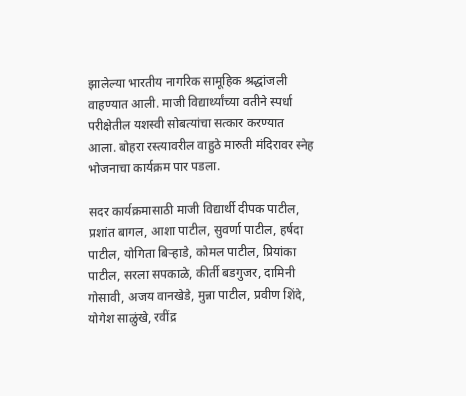झालेल्या भारतीय नागरिक सामूहिक श्रद्धांजली वाहण्यात आली. माजी विद्यार्थ्यांच्या वतीने स्पर्धा परीक्षेतील यशस्वी सोबत्यांचा सत्कार करण्यात आला. बोहरा रस्त्यावरील वाहुठे मारुती मंदिरावर स्नेह भोजनाचा कार्यक्रम पार पडला.

सदर कार्यक्रमासाठी माजी विद्यार्थी दीपक पाटील, प्रशांत बागल, आशा पाटील, सुवर्णा पाटील, हर्षदा पाटील, योगिता बिऱ्हाडे, कोमल पाटील, प्रियांका पाटील, सरला सपकाळे, कीर्ती बडगुजर, दामिनी गोसावी, अजय वानखेडे, मुन्ना पाटील, प्रवीण शिंदे, योगेश साळुंखे, रवींद्र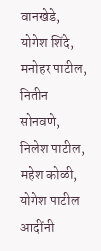वानखेडे, योगेश शिंदे, मनोहर पाटील, नितीन सोनवणे, निलेश पाटील, महेश कोळी, योगेश पाटील आदींनी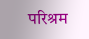परिश्रम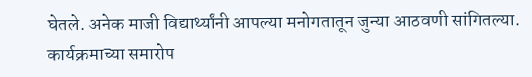घेतले. अनेक माजी विद्यार्थ्यांनी आपल्या मनोगतातून जुन्या आठवणी सांगितल्या. कार्यक्रमाच्या समारोप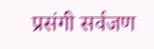प्रसंगी सर्वजण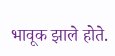भावूक झाले होते.